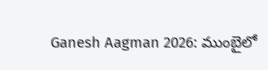Ganesh Aagman 2026: ముంబైలో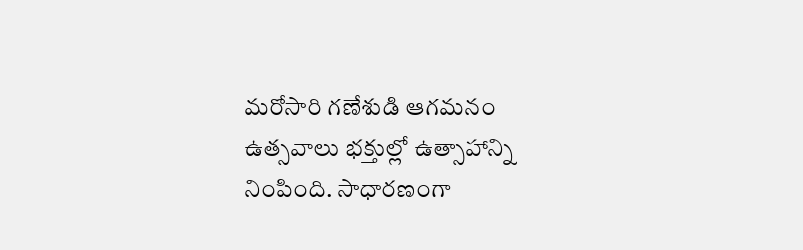మరోసారి గణేశుడి ఆగమనం ఉత్సవాలు భక్తుల్లో ఉత్సాహాన్ని నింపింది. సాధారణంగా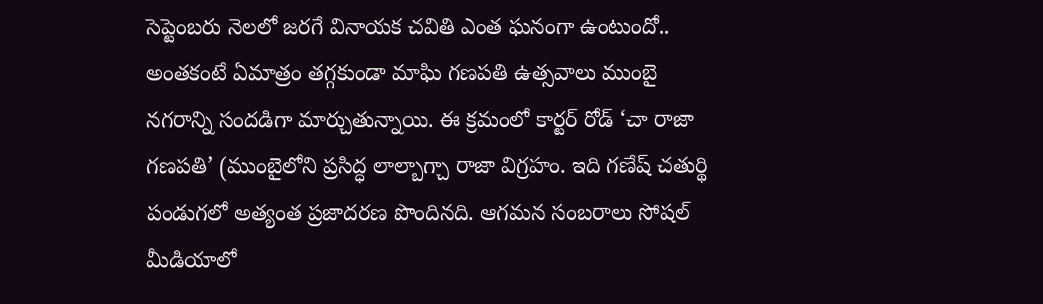సెప్టెంబరు నెలలో జరగే వినాయక చవితి ఎంత ఘనంగా ఉంటుందో.. అంతకంటే ఏమాత్రం తగ్గకుండా మాఘి గణపతి ఉత్సవాలు ముంబై నగరాన్ని సందడిగా మార్చుతున్నాయి. ఈ క్రమంలో కార్టర్ రోడ్ ‘చా రాజా గణపతి’ (ముంబైలోని ప్రసిద్ధ లాల్బాగ్చా రాజా విగ్రహం. ఇది గణేష్ చతుర్థి పండుగలో అత్యంత ప్రజాదరణ పొందినది. ఆగమన సంబరాలు సోషల్ మీడియాలో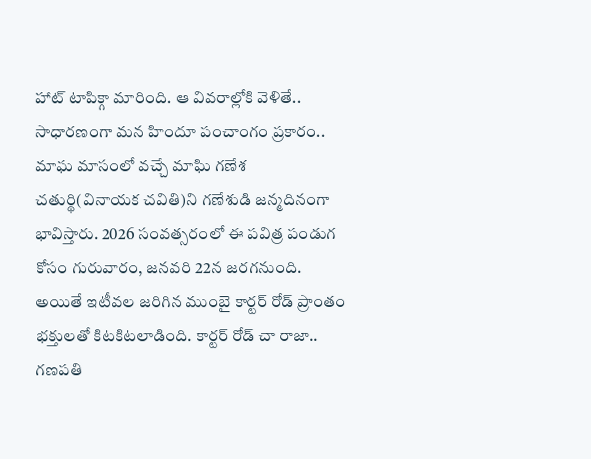హాట్ టాపిక్గా మారింది. ఆ వివరాల్లోకి వెళితే..
సాధారణంగా మన హిందూ పంచాంగం ప్రకారం.. మాఘ మాసంలో వచ్చే మాఘి గణేశ చతుర్థి(వినాయక చవితి)ని గణేశుడి జన్మదినంగా భావిస్తారు. 2026 సంవత్సరంలో ఈ పవిత్ర పండుగ కోసం గురువారం, జనవరి 22న జరగనుంది.
అయితే ఇటీవల జరిగిన ముంబై కార్టర్ రోడ్ ప్రాంతం భక్తులతో కిటకిటలాడింది. కార్టర్ రోడ్ చా రాజా.. గణపతి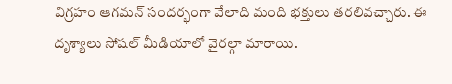విగ్రహం ఆగమన్ సందర్భంగా వేలాది మంది భక్తులు తరలివచ్చారు. ఈ దృశ్యాలు సోషల్ మీడియాలో వైరల్గా మారాయి.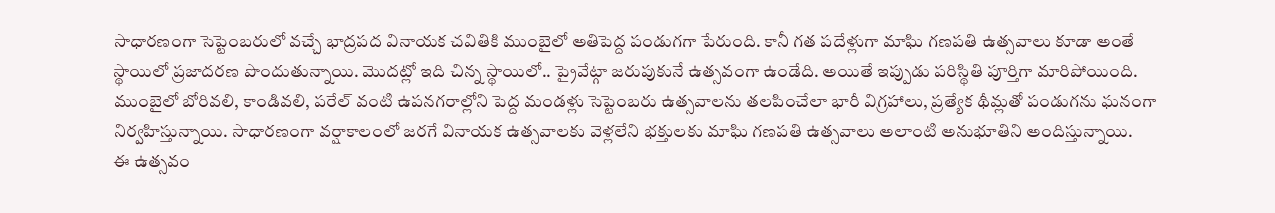సాధారణంగా సెప్టెంబరులో వచ్చే భాద్రపద వినాయక చవితికి ముంబైలో అతిపెద్ద పండుగగా పేరుంది. కానీ గత పదేళ్లుగా మాఘి గణపతి ఉత్సవాలు కూడా అంతే స్థాయిలో ప్రజాదరణ పొందుతున్నాయి. మొదట్లో ఇది చిన్న స్థాయిలో.. ప్రైవేట్గా జరుపుకునే ఉత్సవంగా ఉండేది. అయితే ఇప్పుడు పరిస్థితి పూర్తిగా మారిపోయింది.
ముంబైలో బోరివలి, కాండివలి, పరేల్ వంటి ఉపనగరాల్లోని పెద్ద మండళ్లు సెప్టెంబరు ఉత్సవాలను తలపించేలా భారీ విగ్రహాలు, ప్రత్యేక థీమ్లతో పండుగను ఘనంగా నిర్వహిస్తున్నాయి. సాధారణంగా వర్షాకాలంలో జరగే వినాయక ఉత్సవాలకు వెళ్లలేని భక్తులకు మాఘి గణపతి ఉత్సవాలు అలాంటి అనుభూతిని అందిస్తున్నాయి.
ఈ ఉత్సవం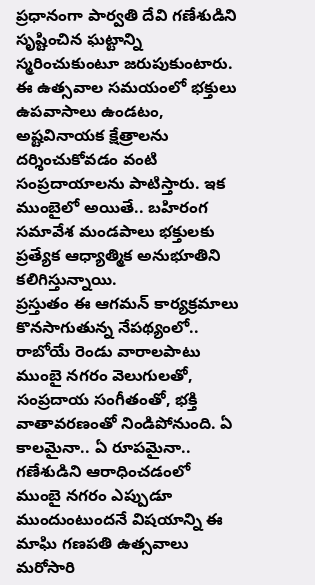ప్రధానంగా పార్వతి దేవి గణేశుడిని సృష్టించిన ఘట్టాన్ని స్మరించుకుంటూ జరుపుకుంటారు. ఈ ఉత్సవాల సమయంలో భక్తులు ఉపవాసాలు ఉండటం, అష్టవినాయక క్షేత్రాలను దర్శించుకోవడం వంటి సంప్రదాయాలను పాటిస్తారు. ఇక ముంబైలో అయితే.. బహిరంగ సమావేశ మండపాలు భక్తులకు ప్రత్యేక ఆధ్యాత్మిక అనుభూతిని కలిగిస్తున్నాయి.
ప్రస్తుతం ఈ ఆగమన్ కార్యక్రమాలు కొనసాగుతున్న నేపథ్యంలో.. రాబోయే రెండు వారాలపాటు ముంబై నగరం వెలుగులతో, సంప్రదాయ సంగీతంతో, భక్తి వాతావరణంతో నిండిపోనుంది. ఏ కాలమైనా.. ఏ రూపమైనా.. గణేశుడిని ఆరాధించడంలో ముంబై నగరం ఎప్పుడూ ముందుంటుందనే విషయాన్ని ఈ మాఘి గణపతి ఉత్సవాలు మరోసారి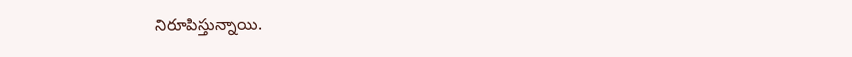నిరూపిస్తున్నాయి.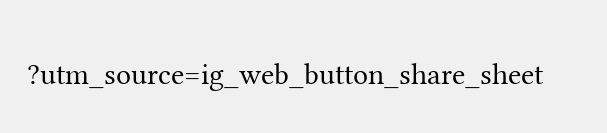?utm_source=ig_web_button_share_sheet